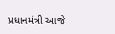પ્રધાનમંત્રી આજે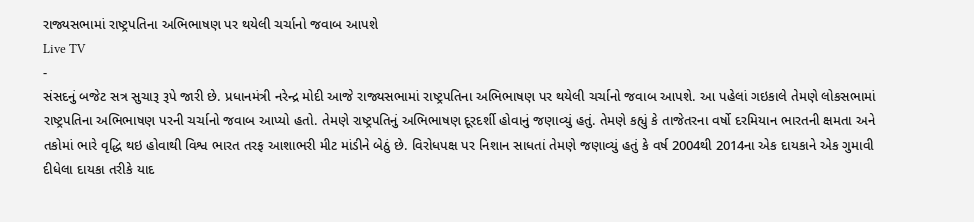રાજ્યસભામાં રાષ્ટ્રપતિના અભિભાષણ પર થયેલી ચર્ચાનો જવાબ આપશે
Live TV
-
સંસદનું બજેટ સત્ર સુચારૂ રૂપે જારી છે. પ્રધાનમંત્રી નરેન્દ્ર મોદી આજે રાજ્યસભામાં રાષ્ટ્રપતિના અભિભાષણ પર થયેલી ચર્ચાનો જવાબ આપશે. આ પહેલાં ગઇકાલે તેમણે લોકસભામાં રાષ્ટ્રપતિના અભિભાષણ પરની ચર્ચાનો જવાબ આપ્યો હતો. તેમણે રાષ્ટ્રપતિનું અભિભાષણ દૂરદર્શી હોવાનું જણાવ્યું હતું. તેમણે કહ્યું કે તાજેતરના વર્ષો દરમિયાન ભારતની ક્ષમતા અને તકોમાં ભારે વૃદ્ધિ થઇ હોવાથી વિશ્વ ભારત તરફ આશાભરી મીટ માંડીને બેઠું છે. વિરોધપક્ષ પર નિશાન સાધતાં તેમણે જણાવ્યું હતું કે વર્ષ 2004થી 2014ના એક દાયકાને એક ગુમાવી દીધેલા દાયકા તરીકે યાદ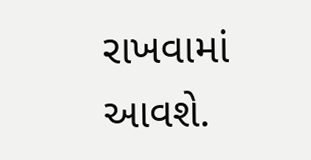રાખવામાં આવશે.